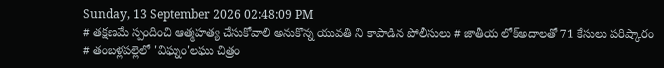Sunday, 13 September 2026 02:48:09 PM
# తక్షణమే స్పందించి ఆత్మహత్య చేసుకోవాలి అనుకొన్న యువతి ని కాపాడిన పోలీసులు # జాతీయ లోక్అదాలతో 71 కేసులు పరిష్కారం # తంబళ్లపల్లెలో 'విఘ్నం'లఘు చిత్రం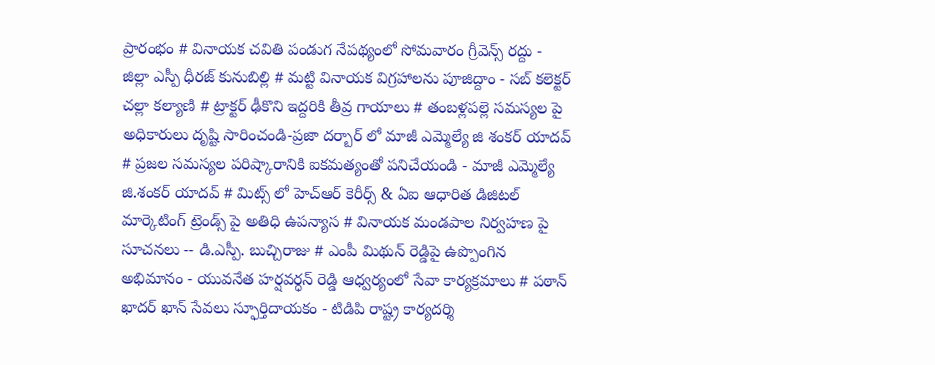ప్రారంభం # వినాయక చవితి పండుగ నేపథ్యంలో సోమవారం గ్రీవెన్స్ రద్దు - జిల్లా ఎస్పీ ధీరజ్ కునుబిల్లి # మట్టి వినాయక విగ్రహాలను పూజిద్దాం - సబ్ కలెక్టర్ చల్లా కల్యాణి # ట్రాక్టర్ ఢీకొని ఇద్దరికి తీవ్ర గాయాలు # తంబళ్లపల్లె సమస్యల పై అధికారులు దృష్టి సారించండి-ప్రజా దర్బార్ లో మాజీ ఎమ్మెల్యే జి శంకర్ యాదవ్ # ప్రజల సమస్యల పరిష్కారానికి ఐకమత్యంతో పనిచేయండి - మాజీ ఎమ్మెల్యే జి.శంకర్ యాదవ్ # మిట్స్ లో హెచ్‌ఆర్ కెరీర్స్ & ఏఐ ఆధారిత డిజిటల్ మార్కెటింగ్ ట్రెండ్స్ పై అతిధి ఉపన్యాస # వినాయక మండపాల నిర్వహణ పై సూచనలు -- డి.ఎస్పీ. బుచ్చిరాజు # ఎంపీ మిథున్ రెడ్డిపై ఉప్పొంగిన అభిమానం - యువనేత హర్షవర్ధన్ రెడ్డి ఆధ్వర్యంలో సేవా కార్యక్రమాలు # పఠాన్ ఖాదర్ ఖాన్ సేవలు స్ఫూర్తిదాయకం - టిడిపి రాష్ట్ర కార్యదర్శి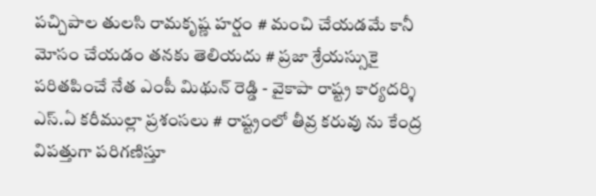పచ్చిపాల తులసి రామకృష్ణ హర్షం # మంచి చేయడమే కానీ మోసం చేయడం తనకు తెలియదు # ప్రజా శ్రేయస్సుకై పరితపించే నేత ఎంపీ మిథున్ రెడ్డి - వైకాపా రాష్ట్ర కార్యదర్శి ఎస్.ఏ కరీముల్లా ప్రశంసలు # రాష్ట్రంలో తీవ్ర కరువు ను కేంద్ర విపత్తుగా పరిగణిస్తూ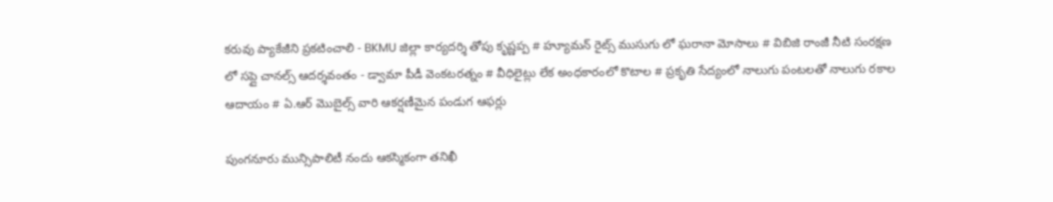కరువు ప్యాకేజీని ప్రకటించాలి - BKMU జిల్లా కార్యదర్శి తోపు కృష్ణప్ప # హ్యూమన్ రైట్స్ ముసుగు లో ఘరానా మోసాలు # విబిజి రాంజీ నీటి సంరక్షణ లో సప్లై చానల్స్ ఆదర్శవంతం - డ్వామా పీడీ వెంకటరత్నం # వీధిలైట్లు లేక అంధకారంలో కొటాల # ప్రకృతి సేద్యంలో నాలుగు పంటలతో నాలుగు రకాల ఆదాయం # ఏ.ఆర్ మొబైల్స్ వారి ఆకర్షణీమైన పండుగ ఆఫర్లు

పుంగనూరు మున్సిపాలిటీ నందు ఆకస్మికంగా తనిఖీ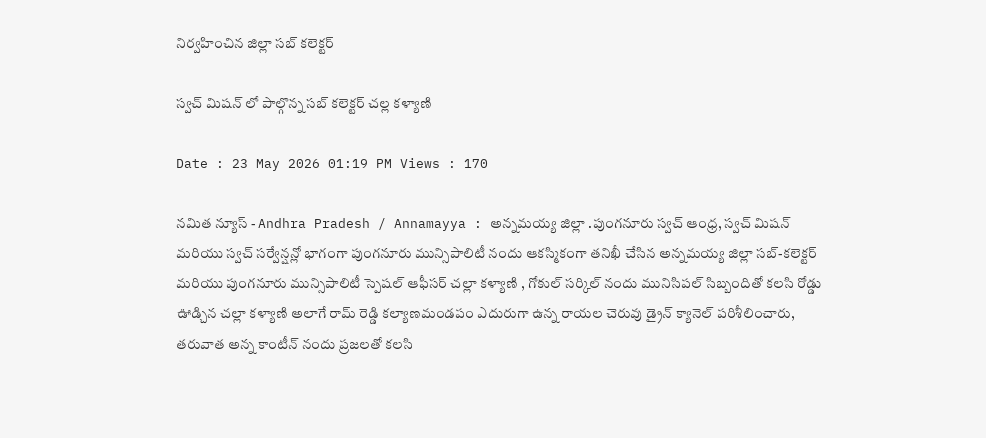నిర్వహించిన జిల్లా సబ్ కలెక్టర్

స్వచ్ మిషన్ లో పాల్గొన్న సబ్ కలెక్టర్ చల్ల కళ్యాణి

Date : 23 May 2026 01:19 PM Views : 170

నమిత న్యూస్ - Andhra Pradesh / Annamayya : అన్నమయ్య జిల్లా .పుంగనూరు స్వచ్ ఆంధ్ర, స్వచ్ మిషన్ మరియు స్వచ్ సర్వేన్షన్లో భాగంగా పుంగనూరు మున్సిపాలిటీ నందు ఆకస్మికంగా తనిఖీ చేసిన అన్నమయ్య జిల్లా సబ్-కలెక్టర్ మరియు పుంగనూరు మున్సిపాలిటీ స్పెషల్ ఆఫీసర్ చల్లా కళ్యాణి , గోకుల్ సర్కిల్ నందు మునిసిపల్ సిబ్బందితో కలసి రోడ్డు ఊడ్చిన చల్లా కళ్యాణి అలాగే రామ్ రెడ్డి కల్యాణమండపం ఎదురుగా ఉన్న రాయల చెరువు డ్రైన్ క్యానెల్ పరిశీలించారు, తరువాత అన్న కాంటీన్ నందు ప్రజలతో కలసి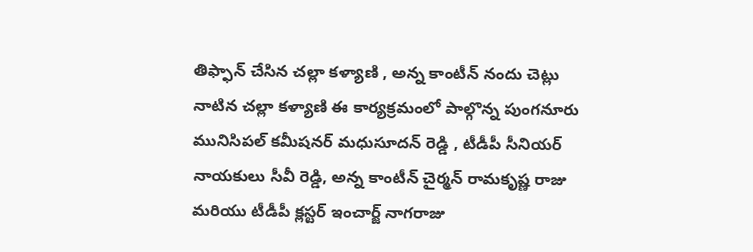తిఫ్ఫాన్ చేసిన చల్లా కళ్యాణి , అన్న కాంటీన్ నందు చెట్లు నాటిన చల్లా కళ్యాణి ఈ కార్యక్రమంలో పాల్గొన్న పుంగనూరు మునిసిపల్ కమీషనర్ మధుసూదన్ రెడ్డి , టీడీపీ సీనియర్ నాయకులు సీవీ రెడ్డి, అన్న కాంటీన్ చైర్మన్ రామకృష్ణ రాజు మరియు టీడీపీ క్లస్టర్ ఇంచార్జ్ నాగరాజు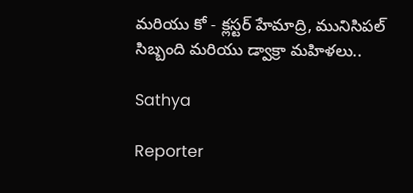మరియు కో - క్లస్టర్ హేమాద్రి, మునిసిపల్ సిబ్బంది మరియు డ్వాక్రా మహిళలు..

Sathya

Reporter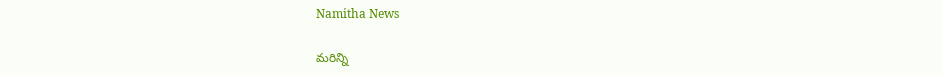Namitha News

మరిన్ని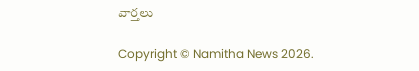వార్తలు

Copyright © Namitha News 2026.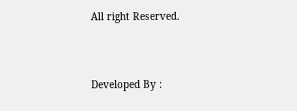All right Reserved.



Developed By :